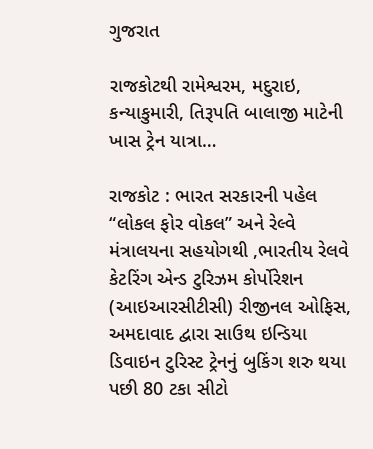ગુજરાત

રાજકોટથી રામેશ્વરમ, મદુરાઇ, કન્યાકુમારી, તિરૂપતિ બાલાજી માટેની ખાસ ટ્રેન યાત્રા…

રાજકોટ : ભારત સરકારની પહેલ “લોકલ ફોર વોકલ” અને રેલ્વે મંત્રાલયના સહયોગથી ,ભારતીય રેલવે કેટરિંગ એન્ડ ટુરિઝમ કોર્પોરેશન (આઇઆરસીટીસી) રીજીનલ ઓફિસ, અમદાવાદ દ્વારા સાઉથ ઇન્ડિયા ડિવાઇન ટુરિસ્ટ ટ્રેનનું બુકિંગ શરુ થયા પછી 80 ટકા સીટો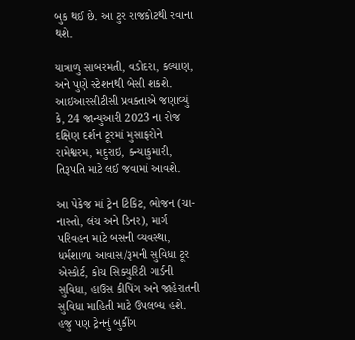બુક થઈ છે. આ ટુર રાજકોટથી રવાના થશે.

યાત્રાળુ સાબરમતી, વડોદરા, કલ્યાણ, અને પુણે સ્ટેશનથી બેસી શકશે. આઇઆરસીટીસી પ્રવક્તાએ જણાવ્યું કે, 24 જાન્યુઆરી 2023 ના રોજ દક્ષિણ દર્શન ટૂરમાં મુસાફરોને રામેશ્વરમ, મદુરાઇ, ક્ન્યાકુમારી, તિરૂપતિ માટે લઈ જવામાં આવશે.

આ પેકેજ માં ટ્રેન ટિકિટ, ભોજન (ચા-નાસ્તો, લંચ અને ડિનર), માર્ગ પરિવહન માટે બસની વ્યવસ્થા, ધર્મશાળા આવાસ/રૂમની સુવિધા ટૂર એસ્કોર્ટ, કોચ સિક્યુરિટી ગાર્ડની સુવિધા, હાઉસ કીપિંગ અને જાહેરાતની સુવિધા માહિતી માટે ઉપલબ્ધ હશે. હજુ પણ ટ્રેનનું બુકીંગ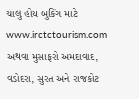ચાલુ હોય બુકિંગ માટે www.irctctourism.com અથવા મુસાફરો અમદાવાદ, વડોદરા, સુરત અને રાજકોટ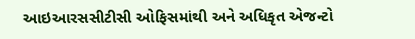આઇઆરસસીટીસી ઓફિસમાંથી અને અધિકૃત એજન્ટો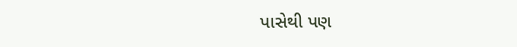પાસેથી પણ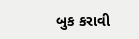બુક કરાવી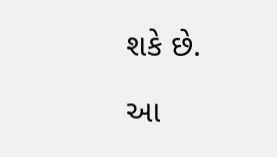શકે છે.

આ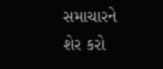સમાચારને શેર કરો